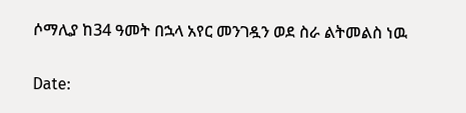ሶማሊያ ከ34 ዓመት በኋላ አየር መንገዷን ወደ ስራ ልትመልስ ነዉ

Date: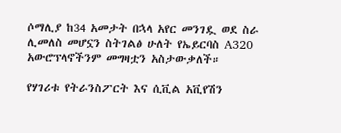ሶማሊያ ከ34 አመታት በኋላ አየር መንገዷ ወደ ስራ ሊመለስ መሆኗን ስትገልፅ ሁለት የኤይርባስ A320 አውሮፕላኖችንም መግዛቷን አስታውቃለች።

የሃገሪቱ የትራንስፖርት እና ሲቪል አቪየሽን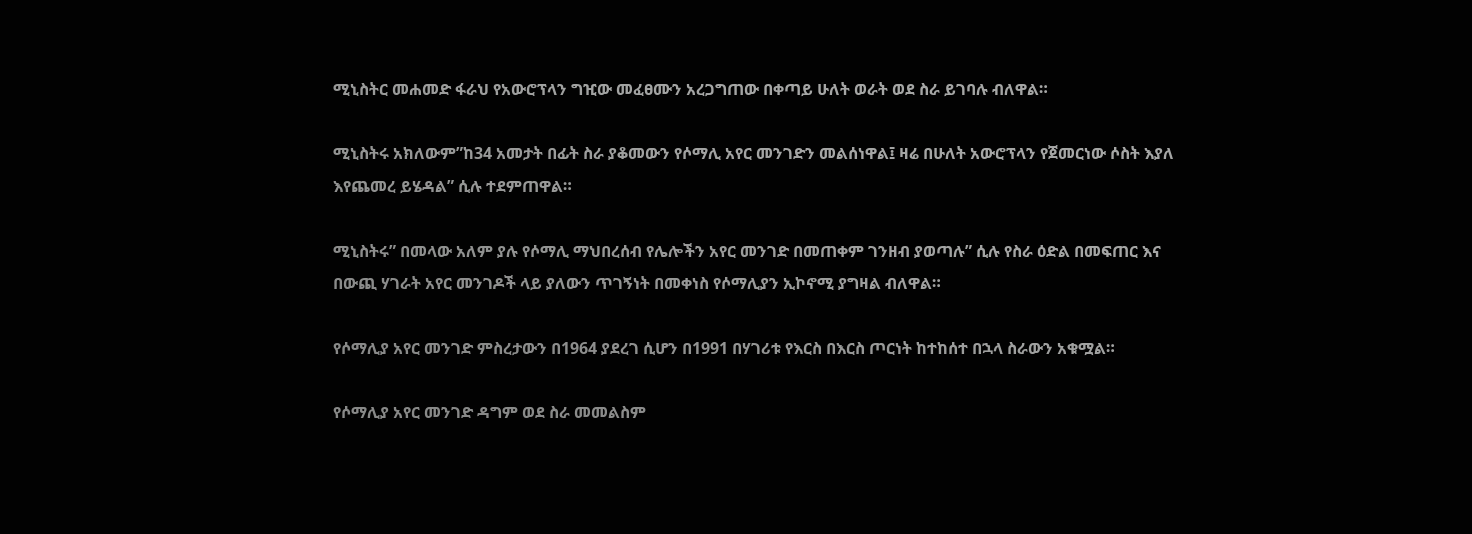ሚኒስትር መሐመድ ፋራህ የአውሮፕላን ግዢው መፈፀሙን አረጋግጠው በቀጣይ ሁለት ወራት ወደ ስራ ይገባሉ ብለዋል።

ሚኒስትሩ አክለውም”ከ34 አመታት በፊት ስራ ያቆመውን የሶማሊ አየር መንገድን መልሰነዋል፤ ዛሬ በሁለት አውሮፕላን የጀመርነው ሶስት እያለ እየጨመረ ይሄዳል” ሲሉ ተደምጠዋል።

ሚኒስትሩ” በመላው አለም ያሉ የሶማሊ ማህበረሰብ የሌሎችን አየር መንገድ በመጠቀም ገንዘብ ያወጣሉ” ሲሉ የስራ ዕድል በመፍጠር እና በውጪ ሃገራት አየር መንገዶች ላይ ያለውን ጥገኝነት በመቀነስ የሶማሊያን ኢኮኖሚ ያግዛል ብለዋል።

የሶማሊያ አየር መንገድ ምስረታውን በ1964 ያደረገ ሲሆን በ1991 በሃገሪቱ የእርስ በእርስ ጦርነት ከተከሰተ በኋላ ስራውን አቁሟል።

የሶማሊያ አየር መንገድ ዳግም ወደ ስራ መመልስም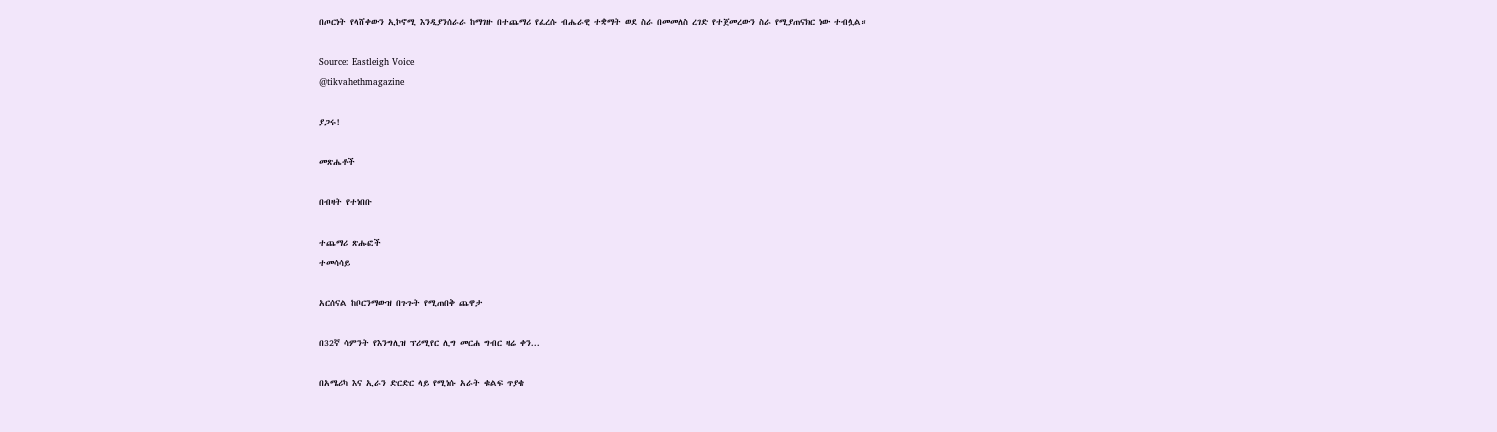በጦርነት የላሸቀውን ኢኮኖሚ እንዲያንሰራራ ከማገዙ በተጨማሪ የፈረሱ ብሔራዊ ተቋማት ወደ ስራ በመመለስ ረገድ የተጀመረውን ስራ የሚያጠናክር ነው ተብሏል።

Source: Eastleigh Voice
@tikvahethmagazine

ያጋሩ!

መጽሔቶች

በብዛት የተነበቡ

ተጨማሪ ጽሑፎች
ተመሳሳይ

አርሰናል ከቦርንማውዝ በጉጉት የሚጠበቅ ጨዋታ

በ32ኛ ሳምንት የእንግሊዝ ፕሪሚየር ሊግ መርሐ ግብር ዛሬ ቀን...

በአሜሪካ እና ኢራን ድርድር ላይ የሚነሱ አራት ቁልፍ ጥያቄ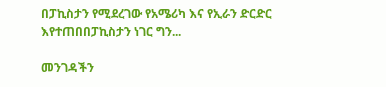በፓኪስታን የሚደረገው የአሜሪካ እና የኢራን ድርድር እየተጠበበፓኪስታን ነገር ግን...

መንገዳችን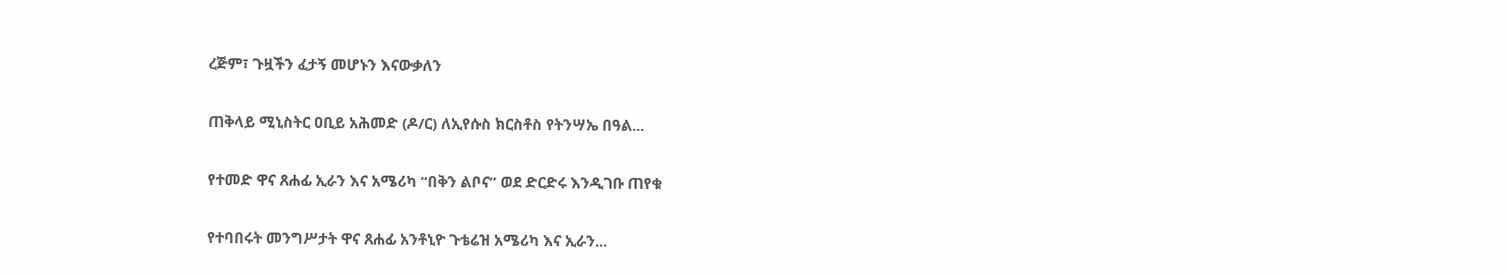ረጅም፣ ጉዟችን ፈታኝ መሆኑን እናውቃለን

ጠቅላይ ሚኒስትር ዐቢይ አሕመድ (ዶ/ር) ለኢየሱስ ክርስቶስ የትንሣኤ በዓል...

የተመድ ዋና ጸሐፊ ኢራን እና አሜሪካ “በቅን ልቦና” ወደ ድርድሩ እንዲገቡ ጠየቁ

የተባበሩት መንግሥታት ዋና ጸሐፊ አንቶኒዮ ጉቴሬዝ አሜሪካ እና ኢራን...